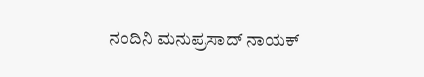ನಂದಿನಿ ಮನುಪ್ರಸಾದ್ ನಾಯಕ್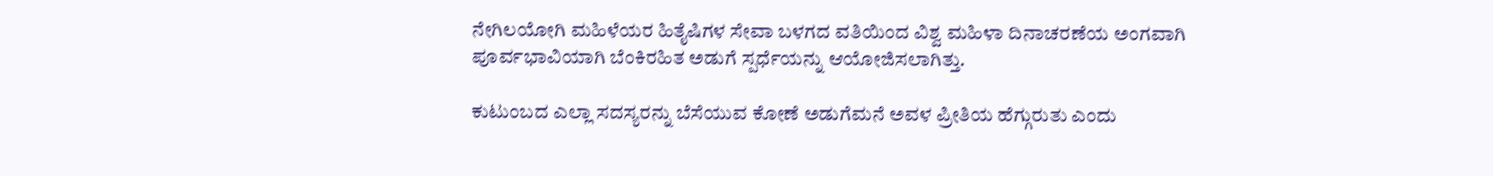ನೇಗಿಲಯೋಗಿ ಮಹಿಳೆಯರ ಹಿತೈಷಿಗಳ ಸೇವಾ ಬಳಗದ ವತಿಯಿಂದ ವಿಶ್ವ ಮಹಿಳಾ ದಿನಾಚರಣೆಯ ಅಂಗವಾಗಿ ಪೂರ್ವಭಾವಿಯಾಗಿ ಬೆಂಕಿರಹಿತ ಅಡುಗೆ ಸ್ಪರ್ಧೆಯನ್ನು ಆಯೋಜಿಸಲಾಗಿತ್ತು.

ಕುಟುಂಬದ ಎಲ್ಲಾ ಸದಸ್ಯರನ್ನು ಬೆಸೆಯುವ ಕೋಣೆ ಅಡುಗೆಮನೆ ಅವಳ ಪ್ರೀತಿಯ ಹೆಗ್ಗುರುತು ಎಂದು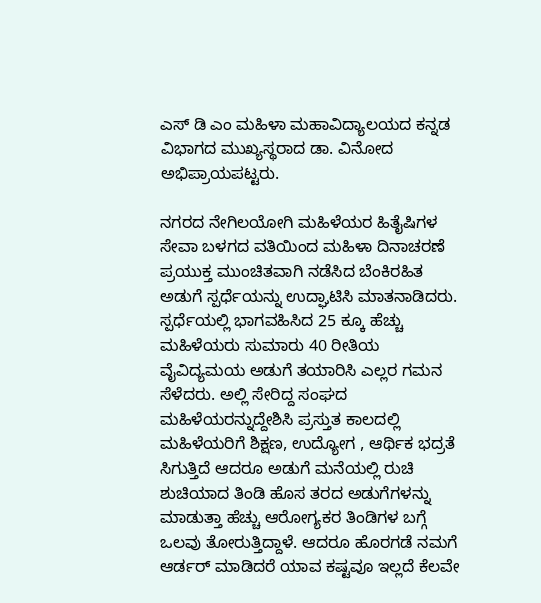ಎಸ್ ಡಿ ಎಂ ಮಹಿಳಾ ಮಹಾವಿದ್ಯಾಲಯದ ಕನ್ನಡ ವಿಭಾಗದ ಮುಖ್ಯಸ್ಥರಾದ ಡಾ. ವಿನೋದ ಅಭಿಪ್ರಾಯಪಟ್ಟರು.

ನಗರದ ನೇಗಿಲಯೋಗಿ ಮಹಿಳೆಯರ ಹಿತೈಷಿಗಳ ಸೇವಾ ಬಳಗದ ವತಿಯಿಂದ ಮಹಿಳಾ ದಿನಾಚರಣೆ ಪ್ರಯುಕ್ತ ಮುಂಚಿತವಾಗಿ ನಡೆಸಿದ ಬೆಂಕಿರಹಿತ ಅಡುಗೆ ಸ್ಪರ್ಧೆಯನ್ನು ಉದ್ಘಾಟಿಸಿ ಮಾತನಾಡಿದರು.
ಸ್ಪರ್ಧೆಯಲ್ಲಿ ಭಾಗವಹಿಸಿದ 25 ಕ್ಕೂ ಹೆಚ್ಚು ಮಹಿಳೆಯರು ಸುಮಾರು 40 ರೀತಿಯ ವೈವಿದ್ಯಮಯ ಅಡುಗೆ ತಯಾರಿಸಿ ಎಲ್ಲರ ಗಮನ ಸೆಳೆದರು. ಅಲ್ಲಿ ಸೇರಿದ್ದ ಸಂಘದ ಮಹಿಳೆಯರನ್ನುದ್ದೇಶಿಸಿ ಪ್ರಸ್ತುತ ಕಾಲದಲ್ಲಿ ಮಹಿಳೆಯರಿಗೆ ಶಿಕ್ಷಣ, ಉದ್ಯೋಗ , ಆರ್ಥಿಕ ಭದ್ರತೆ ಸಿಗುತ್ತಿದೆ ಆದರೂ ಅಡುಗೆ ಮನೆಯಲ್ಲಿ ರುಚಿ ಶುಚಿಯಾದ ತಿಂಡಿ ಹೊಸ ತರದ ಅಡುಗೆಗಳನ್ನು ಮಾಡುತ್ತಾ ಹೆಚ್ಚು ಆರೋಗ್ಯಕರ ತಿಂಡಿಗಳ ಬಗ್ಗೆ ಒಲವು ತೋರುತ್ತಿದ್ದಾಳೆ. ಆದರೂ ಹೊರಗಡೆ ನಮಗೆ ಆರ್ಡರ್ ಮಾಡಿದರೆ ಯಾವ ಕಷ್ಟವೂ ಇಲ್ಲದೆ ಕೆಲವೇ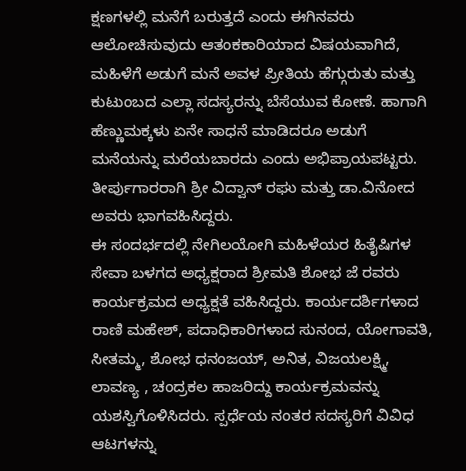ಕ್ಷಣಗಳಲ್ಲಿ ಮನೆಗೆ ಬರುತ್ತದೆ ಎಂದು ಈಗಿನವರು ಆಲೋಚಿಸುವುದು ಆತಂಕಕಾರಿಯಾದ ವಿಷಯವಾಗಿದೆ, ಮಹಿಳೆಗೆ ಅಡುಗೆ ಮನೆ ಅವಳ ಪ್ರೀತಿಯ ಹೆಗ್ಗುರುತು ಮತ್ತು ಕುಟುಂಬದ ಎಲ್ಲಾ ಸದಸ್ಯರನ್ನು ಬೆಸೆಯುವ ಕೋಣೆ. ಹಾಗಾಗಿ ಹೆಣ್ಣುಮಕ್ಕಳು ಏನೇ ಸಾಧನೆ ಮಾಡಿದರೂ ಅಡುಗೆ ಮನೆಯನ್ನು ಮರೆಯಬಾರದು ಎಂದು ಅಭಿಪ್ರಾಯಪಟ್ಟರು. ತೀರ್ಪುಗಾರರಾಗಿ ಶ್ರೀ ವಿದ್ವಾನ್ ರಘು ಮತ್ತು ಡಾ.ವಿನೋದ ಅವರು ಭಾಗವಹಿಸಿದ್ದರು.
ಈ ಸಂದರ್ಭದಲ್ಲಿ ನೇಗಿಲಯೋಗಿ ಮಹಿಳೆಯರ ಹಿತೈಷಿಗಳ ಸೇವಾ ಬಳಗದ ಅಧ್ಯಕ್ಷರಾದ ಶ್ರೀಮತಿ ಶೋಭ ಜೆ ರವರು ಕಾರ್ಯಕ್ರಮದ ಅಧ್ಯಕ್ಷತೆ ವಹಿಸಿದ್ದರು. ಕಾರ್ಯದರ್ಶಿಗಳಾದ ರಾಣಿ ಮಹೇಶ್, ಪದಾಧಿಕಾರಿಗಳಾದ ಸುನಂದ, ಯೋಗಾವತಿ, ಸೀತಮ್ಮ, ಶೋಭ ಧನಂಜಯ್, ಅನಿತ, ವಿಜಯಲಕ್ಷ್ಮಿ, ಲಾವಣ್ಯ , ಚಂದ್ರಕಲ ಹಾಜರಿದ್ದು ಕಾರ್ಯಕ್ರಮವನ್ನು ಯಶಸ್ವಿಗೊಳಿಸಿದರು. ಸ್ಪರ್ಧೆಯ ನಂತರ ಸದಸ್ಯರಿಗೆ ವಿವಿಧ ಆಟಗಳನ್ನು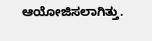ಆಯೋಜಿಸಲಾಗಿತ್ತು.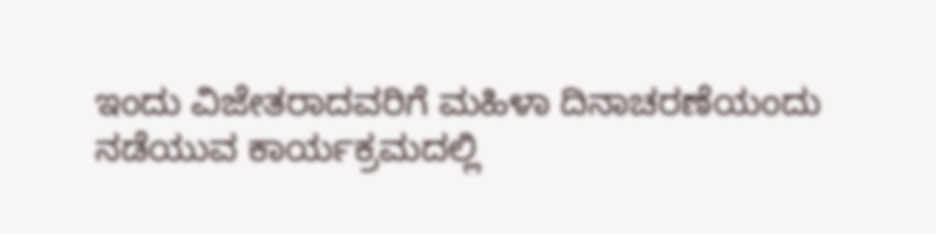ಇಂದು ವಿಜೇತರಾದವರಿಗೆ ಮಹಿಳಾ ದಿನಾಚರಣೆಯಂದು ನಡೆಯುವ ಕಾರ್ಯಕ್ರಮದಲ್ಲಿ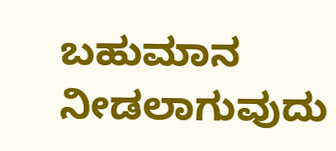ಬಹುಮಾನ ನೀಡಲಾಗುವುದು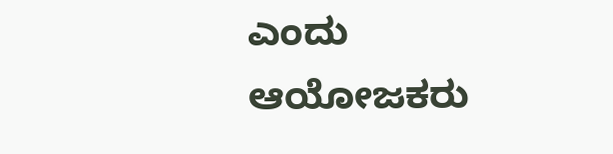ಎಂದು ಆಯೋಜಕರು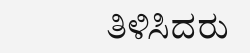ತಿಳಿಸಿದರು